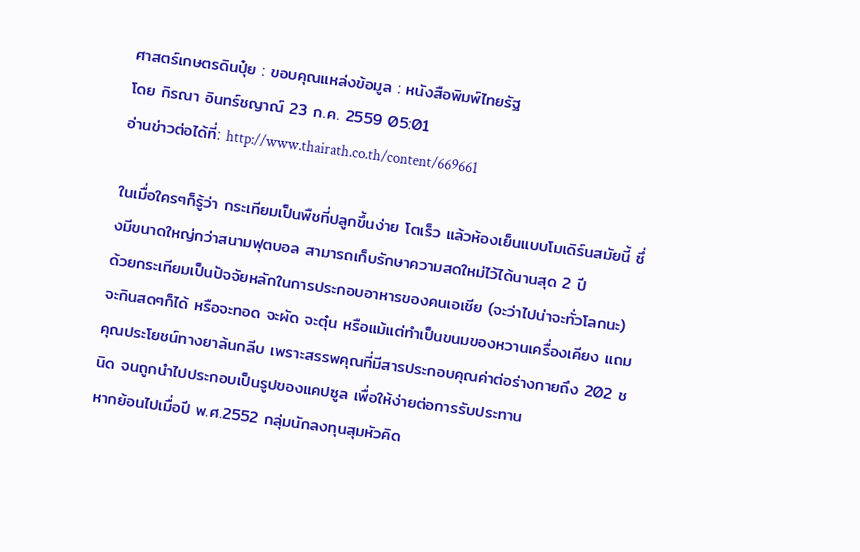ศาสตร์เกษตรดินปุ๋ย : ขอบคุณแหล่งข้อมูล : หนังสือพิมพ์ไทยรัฐ
โดย กิรณา อินทร์ชญาณ์ 23 ก.ค. 2559 05:01
อ่านข่าวต่อได้ที่: http://www.thairath.co.th/content/669661

ในเมื่อใครๆก็รู้ว่า กระเทียมเป็นพืชที่ปลูกขึ้นง่าย โตเร็ว แล้วห้องเย็นแบบโมเดิร์นสมัยนี้ ซึ่งมีขนาดใหญ่กว่าสนามฟุตบอล สามารถเก็บรักษาความสดใหม่ไว้ได้นานสุด 2 ปี
ด้วยกระเทียมเป็นปัจจัยหลักในการประกอบอาหารของคนเอเชีย (จะว่าไปน่าจะทั่วโลกนะ) จะกินสดๆก็ได้ หรือจะทอด จะผัด จะตุ๋น หรือแม้แต่ทำเป็นขนมของหวานเครื่องเคียง แถมคุณประโยชน์ทางยาล้นกลีบ เพราะสรรพคุณที่มีสารประกอบคุณค่าต่อร่างกายถึง 202 ชนิด จนถูกนำไปประกอบเป็นรูปของแคปซูล เพื่อให้ง่ายต่อการรับประทาน
หากย้อนไปเมื่อปี พ.ศ.2552 กลุ่มนักลงทุนสุมหัวคิด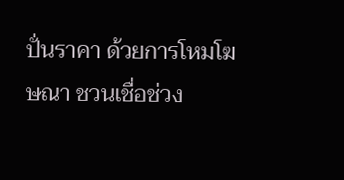ปั่นราคา ด้วยการโหมโฆษณา ชวนเชื่อช่วง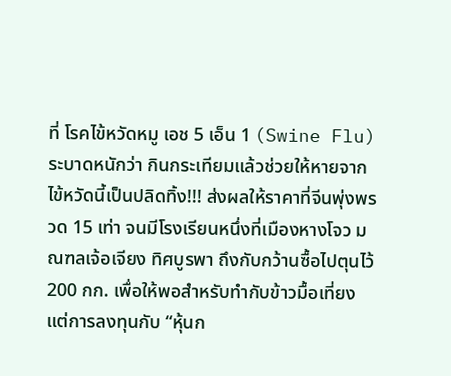ที่ โรคไข้หวัดหมู เอช 5 เอ็น 1 (Swine Flu) ระบาดหนักว่า กินกระเทียมแล้วช่วยให้หายจากไข้หวัดนี้เป็นปลิดทิ้ง!!! ส่งผลให้ราคาที่จีนพุ่งพรวด 15 เท่า จนมีโรงเรียนหนึ่งที่เมืองหางโจว มณฑลเจ้อเจียง ทิศบูรพา ถึงกับกว้านซื้อไปตุนไว้ 200 กก. เพื่อให้พอสำหรับทำกับข้าวมื้อเที่ยง
แต่การลงทุนกับ “หุ้นก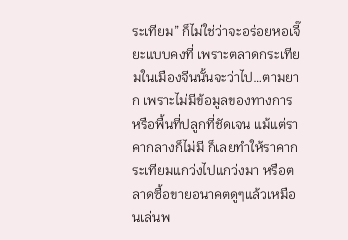ระเทียม” ก็ไม่ใช่ว่าจะอร่อยหอเจี๊ยะแบบคงที่ เพราะตลาดกระเทียมในเมืองจีนนั้นจะว่าไป…ตามยาก เพราะไม่มีข้อมูลของทางการ หรือพื้นที่ปลูกที่ชัดเจน แม้แต่ราคากลางก็ไม่มี ก็เลยทำให้ราคากระเทียมแกว่งไปแกว่งมา หรือตลาดซื้อขายอนาคตดูๆแล้วเหมือนเล่นพ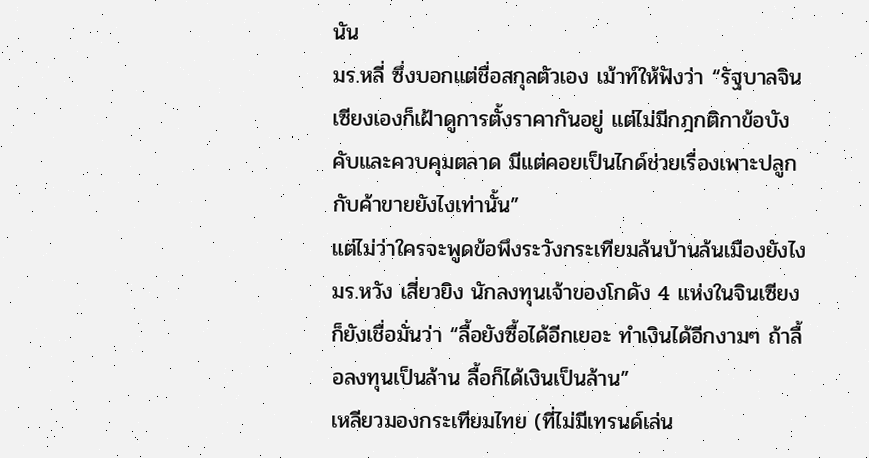นัน
มร.หลี่ ซึ่งบอกแต่ชื่อสกุลตัวเอง เม้าท์ให้ฟังว่า “รัฐบาลจินเซียงเองก็เฝ้าดูการตั้งราคากันอยู่ แต่ไม่มีกฎกติกาข้อบังคับและควบคุมตลาด มีแต่คอยเป็นไกด์ช่วยเรื่องเพาะปลูกกับค้าขายยังไงเท่านั้น”
แต่ไม่ว่าใครจะพูดข้อพึงระวังกระเทียมล้นบ้านล้นเมืองยังไง มร.หวัง เสี่ยวยิง นักลงทุนเจ้าของโกดัง 4 แห่งในจินเซียงก็ยังเชื่อมั่นว่า “ลื้อยังซื้อได้อีกเยอะ ทำเงินได้อีกงามๆ ถ้าลื้อลงทุนเป็นล้าน ลื้อก็ได้เงินเป็นล้าน”
เหลียวมองกระเทียมไทย (ที่ไม่มีเทรนด์เล่น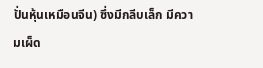ปั่นหุ้นเหมือนจีน) ซึ่งมีกลีบเล็ก มีความเผ็ด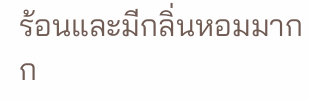ร้อนและมีกลิ่นหอมมากก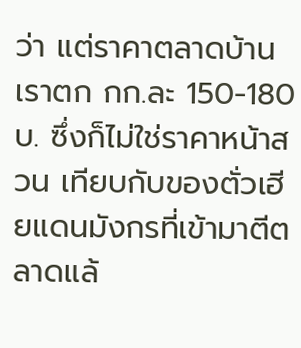ว่า แต่ราคาตลาดบ้านเราตก กก.ละ 150-180 บ. ซึ่งก็ไม่ใช่ราคาหน้าสวน เทียบกับของตั่วเฮียแดนมังกรที่เข้ามาตีตลาดแล้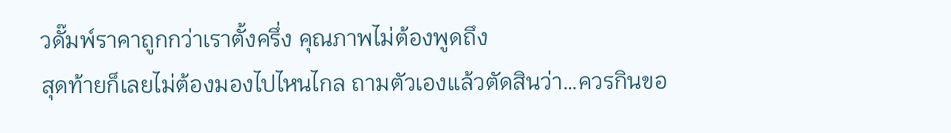วดั๊มพ์ราคาถูกกว่าเราตั้งครึ่ง คุณภาพไม่ต้องพูดถึง
สุดท้ายก็เลยไม่ต้องมองไปไหนไกล ถามตัวเองแล้วตัดสินว่า…ควรกินขอ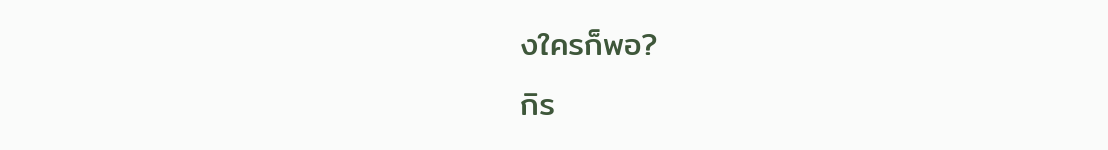งใครก็พอ?
กิร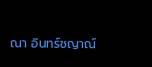ณา อินทร์ชญาณ์